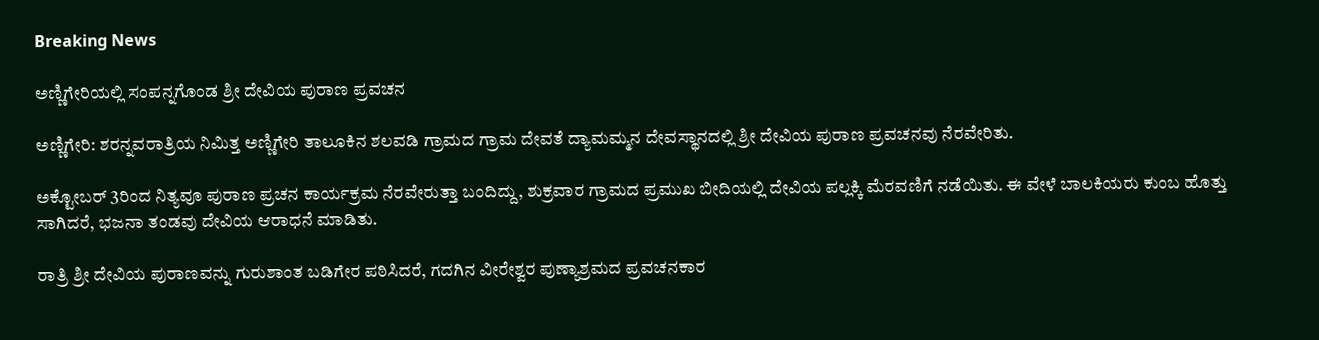Breaking News

ಅಣ್ಣಿಗೇರಿಯಲ್ಲಿ ಸಂಪನ್ನಗೊಂಡ ಶ್ರೀ ದೇವಿಯ ಪುರಾಣ ಪ್ರವಚನ

ಅಣ್ಣಿಗೇರಿ: ಶರನ್ನವರಾತ್ರಿಯ ನಿಮಿತ್ತ ಅಣ್ಣಿಗೇರಿ ತಾಲೂಕಿನ ಶಲವಡಿ ಗ್ರಾಮದ ಗ್ರಾಮ ದೇವತೆ ದ್ಯಾಮಮ್ಮನ ದೇವಸ್ಥಾನದಲ್ಲಿ ಶ್ರೀ ದೇವಿಯ ಪುರಾಣ ಪ್ರವಚನವು ನೆರವೇರಿತು.

ಅಕ್ಟೋಬ‌ರ್ 3ರಿಂದ ನಿತ್ಯವೂ ಪುರಾಣ ಪ್ರಚನ ಕಾರ್ಯಕ್ರಮ ನೆರವೇರುತ್ತಾ ಬಂದಿದ್ದು, ಶುಕ್ರವಾರ ಗ್ರಾಮದ ಪ್ರಮುಖ ಬೀದಿಯಲ್ಲಿ ದೇವಿಯ ಪಲ್ಲಕ್ಕಿ ಮೆರವಣಿಗೆ ನಡೆಯಿತು. ಈ ವೇಳೆ ಬಾಲಕಿಯರು ಕುಂಬ ಹೊತ್ತು ಸಾಗಿದರೆ, ಭಜನಾ ತಂಡವು ದೇವಿಯ ಆರಾಧನೆ ಮಾಡಿತು.

ರಾತ್ರಿ ಶ್ರೀ ದೇವಿಯ ಪುರಾಣವನ್ನು ಗುರುಶಾಂತ ಬಡಿಗೇರ ಪಠಿಸಿದರೆ, ಗದಗಿನ ವೀರೇಶ್ವರ ಪುಣ್ಯಾಶ್ರಮದ ಪ್ರವಚನಕಾರ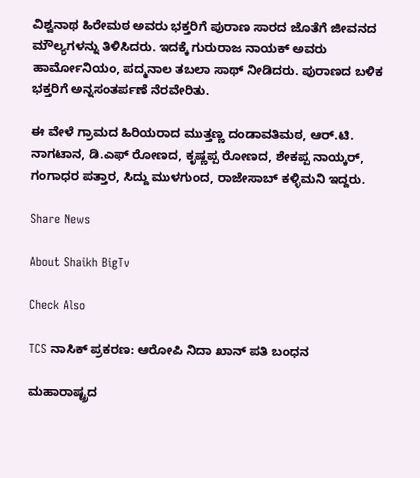ವಿಶ್ವನಾಥ ಹಿರೇಮಠ ಅವರು ಭಕ್ತರಿಗೆ ಪುರಾಣ ಸಾರದ ಜೊತೆಗೆ ಜೀವನದ ಮೌಲ್ಯಗಳನ್ನು ತಿಳಿಸಿದರು. ಇದಕ್ಕೆ ಗುರುರಾಜ ನಾಯಕ್ ಅವರು ಹಾರ್ಮೋನಿಯಂ, ಪದ್ಮನಾಲ ತಬಲಾ ಸಾಥ್ ನೀಡಿದರು. ಪುರಾಣದ ಬಳಿಕ ಭಕ್ತರಿಗೆ ಅನ್ನಸಂತರ್ಪಣೆ ನೆರವೇರಿತು.

ಈ ವೇಳೆ ಗ್ರಾಮದ ಹಿರಿಯರಾದ ಮುತ್ತಣ್ಣ ದಂಡಾವತಿಮಠ, ಆರ್.ಟಿ. ನಾಗಟಾನ, ಡಿ.ಎಫ್ ರೋಣದ, ಕೃಷ್ಣಪ್ಪ ರೋಣದ, ಶೇಕಪ್ಪ ನಾಯ್ಕರ್, ಗಂಗಾಧರ ಪತ್ತಾರ, ಸಿದ್ದು ಮುಳಗುಂದ, ರಾಜೇಸಾಬ್ ಕಳ್ಳಿಮನಿ ಇದ್ದರು.

Share News

About Shaikh BigTv

Check Also

TCS ನಾಸಿಕ್ ಪ್ರಕರಣ: ಆರೋಪಿ ನಿದಾ ಖಾನ್ ಪತಿ ಬಂಧನ

ಮಹಾರಾಷ್ಟ್ರದ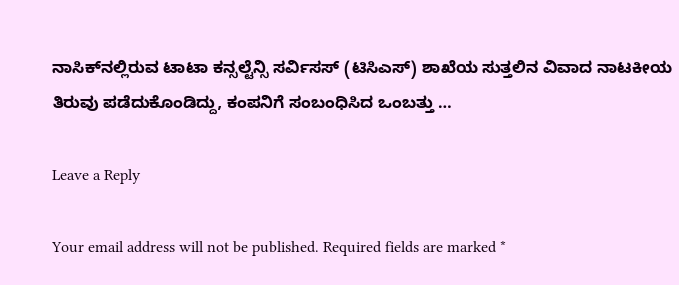ನಾಸಿಕ್‌ನಲ್ಲಿರುವ ಟಾಟಾ ಕನ್ಸಲ್ಟೆನ್ಸಿ ಸರ್ವಿಸಸ್ (ಟಿಸಿಎಸ್) ಶಾಖೆಯ ಸುತ್ತಲಿನ ವಿವಾದ ನಾಟಕೀಯ ತಿರುವು ಪಡೆದುಕೊಂಡಿದ್ದು, ಕಂಪನಿಗೆ ಸಂಬಂಧಿಸಿದ ಒಂಬತ್ತು …

Leave a Reply

Your email address will not be published. Required fields are marked *